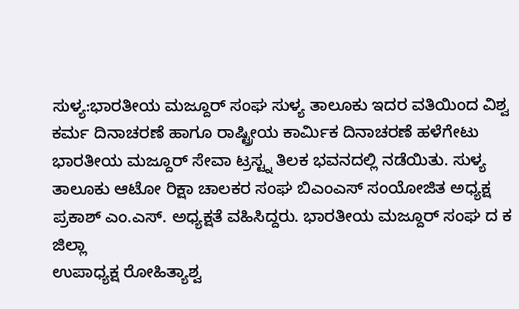ಸುಳ್ಯ:ಭಾರತೀಯ ಮಜ್ದೂರ್ ಸಂಘ ಸುಳ್ಯ ತಾಲೂಕು ಇದರ ವತಿಯಿಂದ ವಿಶ್ವ ಕರ್ಮ ದಿನಾಚರಣೆ ಹಾಗೂ ರಾಷ್ಟ್ರೀಯ ಕಾರ್ಮಿಕ ದಿನಾಚರಣೆ ಹಳೆಗೇಟು ಭಾರತೀಯ ಮಜ್ದೂರ್ ಸೇವಾ ಟ್ರಸ್ಟ್ನ ತಿಲಕ ಭವನದಲ್ಲಿ ನಡೆಯಿತು. ಸುಳ್ಯ ತಾಲೂಕು ಆಟೋ ರಿಕ್ಷಾ ಚಾಲಕರ ಸಂಘ ಬಿಎಂಎಸ್ ಸಂಯೋಜಿತ ಅಧ್ಯಕ್ಷ ಪ್ರಕಾಶ್ ಎಂ.ಎಸ್. ಅಧ್ಯಕ್ಷತೆ ವಹಿಸಿದ್ದರು. ಭಾರತೀಯ ಮಜ್ದೂರ್ ಸಂಘ ದ ಕ ಜಿಲ್ಲಾ
ಉಪಾಧ್ಯಕ್ಷ ರೋಹಿತ್ಯಾಶ್ವ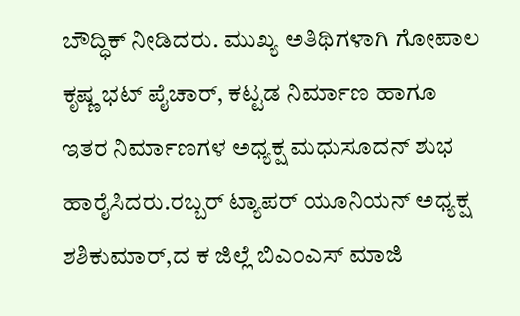ಬೌದ್ಧಿಕ್ ನೀಡಿದರು. ಮುಖ್ಯ ಅತಿಥಿಗಳಾಗಿ ಗೋಪಾಲ ಕೃಷ್ಣ ಭಟ್ ಪೈಚಾರ್, ಕಟ್ಟಡ ನಿರ್ಮಾಣ ಹಾಗೂ ಇತರ ನಿರ್ಮಾಣಗಳ ಅಧ್ಯಕ್ಷ ಮಧುಸೂದನ್ ಶುಭ ಹಾರೈಸಿದರು.ರಬ್ಬರ್ ಟ್ಯಾಪರ್ ಯೂನಿಯನ್ ಅಧ್ಯಕ್ಷ ಶಶಿಕುಮಾರ್,ದ ಕ ಜಿಲ್ಲೆ ಬಿಎಂಎಸ್ ಮಾಜಿ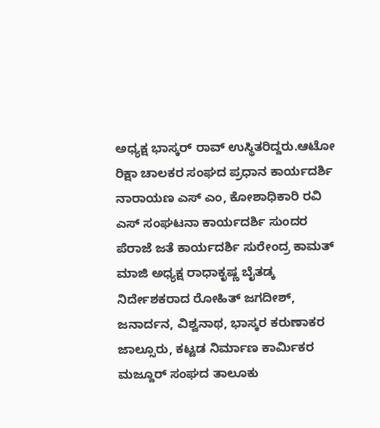ಅಧ್ಯಕ್ಷ ಭಾಸ್ಕರ್ ರಾವ್ ಉಸ್ಥಿತರಿದ್ದರು.ಆಟೋ ರಿಕ್ಷಾ ಚಾಲಕರ ಸಂಘದ ಪ್ರಧಾನ ಕಾರ್ಯದರ್ಶಿ ನಾರಾಯಣ ಎಸ್ ಎಂ, ಕೋಶಾಧಿಕಾರಿ ರವಿ ಎಸ್ ಸಂಘಟನಾ ಕಾರ್ಯದರ್ಶಿ ಸುಂದರ ಪೆರಾಜೆ ಜತೆ ಕಾರ್ಯದರ್ಶಿ ಸುರೇಂದ್ರ ಕಾಮತ್ ಮಾಜಿ ಅಧ್ಯಕ್ಷ ರಾಧಾಕೃಷ್ಣ ಬೈತಡ್ಕ ನಿರ್ದೇಶಕರಾದ ರೋಹಿತ್ ಜಗದೀಶ್, ಜನಾರ್ದನ, ವಿಶ್ವನಾಥ, ಭಾಸ್ಕರ ಕರುಣಾಕರ ಜಾಲ್ಸೂರು, ಕಟ್ಟಡ ನಿರ್ಮಾಣ ಕಾರ್ಮಿಕರ ಮಜ್ದೂರ್ ಸಂಘದ ತಾಲೂಕು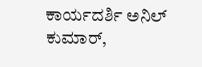ಕಾರ್ಯದರ್ಶಿ ಅನಿಲ್ ಕುಮಾರ್,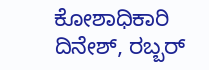ಕೋಶಾಧಿಕಾರಿ ದಿನೇಶ್, ರಬ್ಬರ್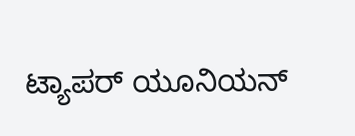ಟ್ಯಾಪರ್ ಯೂನಿಯನ್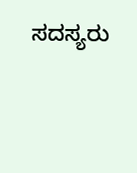ಸದಸ್ಯರು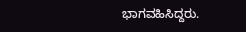ಭಾಗವಹಿಸಿದ್ದರು.